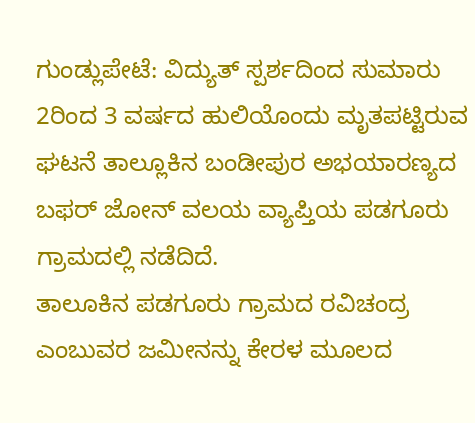ಗುಂಡ್ಲುಪೇಟೆ: ವಿದ್ಯುತ್ ಸ್ಪರ್ಶದಿಂದ ಸುಮಾರು 2ರಿಂದ 3 ವರ್ಷದ ಹುಲಿಯೊಂದು ಮೃತಪಟ್ಟಿರುವ ಘಟನೆ ತಾಲ್ಲೂಕಿನ ಬಂಡೀಪುರ ಅಭಯಾರಣ್ಯದ ಬಫರ್ ಜೋನ್ ವಲಯ ವ್ಯಾಪ್ತಿಯ ಪಡಗೂರು ಗ್ರಾಮದಲ್ಲಿ ನಡೆದಿದೆ.
ತಾಲೂಕಿನ ಪಡಗೂರು ಗ್ರಾಮದ ರವಿಚಂದ್ರ ಎಂಬುವರ ಜಮೀನನ್ನು ಕೇರಳ ಮೂಲದ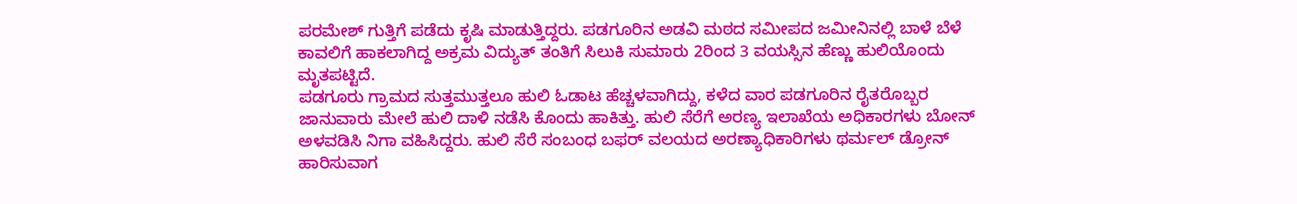ಪರಮೇಶ್ ಗುತ್ತಿಗೆ ಪಡೆದು ಕೃಷಿ ಮಾಡುತ್ತಿದ್ದರು. ಪಡಗೂರಿನ ಅಡವಿ ಮಠದ ಸಮೀಪದ ಜಮೀನಿನಲ್ಲಿ ಬಾಳೆ ಬೆಳೆ ಕಾವಲಿಗೆ ಹಾಕಲಾಗಿದ್ದ ಅಕ್ರಮ ವಿದ್ಯುತ್ ತಂತಿಗೆ ಸಿಲುಕಿ ಸುಮಾರು 2ರಿಂದ 3 ವಯಸ್ಸಿನ ಹೆಣ್ಣು ಹುಲಿಯೊಂದು ಮೃತಪಟ್ಟಿದೆ.
ಪಡಗೂರು ಗ್ರಾಮದ ಸುತ್ತಮುತ್ತಲೂ ಹುಲಿ ಓಡಾಟ ಹೆಚ್ಚಳವಾಗಿದ್ದು, ಕಳೆದ ವಾರ ಪಡಗೂರಿನ ರೈತರೊಬ್ಬರ ಜಾನುವಾರು ಮೇಲೆ ಹುಲಿ ದಾಳಿ ನಡೆಸಿ ಕೊಂದು ಹಾಕಿತ್ತು. ಹುಲಿ ಸೆರೆಗೆ ಅರಣ್ಯ ಇಲಾಖೆಯ ಅಧಿಕಾರಗಳು ಬೋನ್ ಅಳವಡಿಸಿ ನಿಗಾ ವಹಿಸಿದ್ದರು. ಹುಲಿ ಸೆರೆ ಸಂಬಂಧ ಬಫರ್ ವಲಯದ ಅರಣ್ಯಾಧಿಕಾರಿಗಳು ಥರ್ಮಲ್ ಡ್ರೋನ್ ಹಾರಿಸುವಾಗ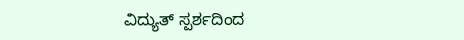ವಿದ್ಯುತ್ ಸ್ಪರ್ಶದಿಂದ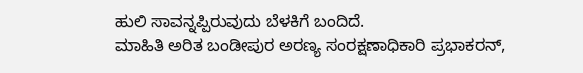ಹುಲಿ ಸಾವನ್ನಪ್ಪಿರುವುದು ಬೆಳಕಿಗೆ ಬಂದಿದೆ.
ಮಾಹಿತಿ ಅರಿತ ಬಂಡೀಪುರ ಅರಣ್ಯ ಸಂರಕ್ಷಣಾಧಿಕಾರಿ ಪ್ರಭಾಕರನ್,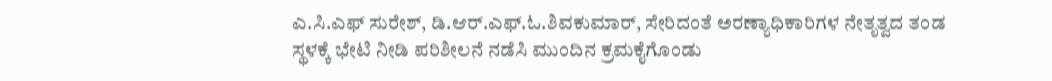ಎ.ಸಿ.ಎಫ್ ಸುರೇಶ್, ಡಿ.ಆರ್.ಎಫ್.ಓ.ಶಿವಕುಮಾರ್, ಸೇರಿದಂತೆ ಅರಣ್ಯಾಧಿಕಾರಿಗಳ ನೇತೃತ್ವದ ತಂಡ ಸ್ಥಳಕ್ಕೆ ಭೇಟಿ ನೀಡಿ ಪರಿಶೀಲನೆ ನಡೆಸಿ ಮುಂದಿನ ಕ್ರಮಕೈಗೊಂಡು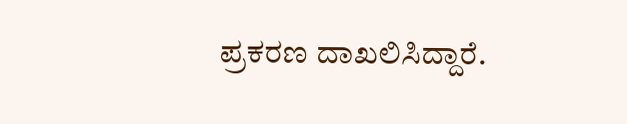ಪ್ರಕರಣ ದಾಖಲಿಸಿದ್ದಾರೆ.